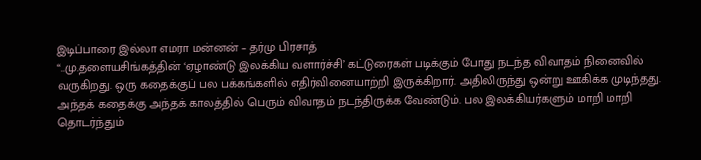இடிப்பாரை இல்லா எமரா மன்னன் – தர்மு பிரசாத்
“..மு.தளையசிங்கத்தின் ‘ஏழாண்டு இலக்கிய வளார்ச்சி’ கட்டுரைகள் படிக்கும் போது நடந்த விவாதம் நினைவில் வருகிறது. ஒரு கதைக்குப் பல பக்கங்களில் எதிர்வினையாற்றி இருக்கிறார். அதிலிருந்து ஒன்று ஊகிக்க முடிந்தது. அந்தக் கதைக்கு அந்தக் காலத்தில் பெரும் விவாதம் நடந்திருக்க வேண்டும். பல இலக்கியர்களும் மாறி மாறி தொடர்ந்தும்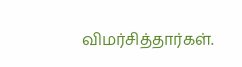விமர்சித்தார்கள்.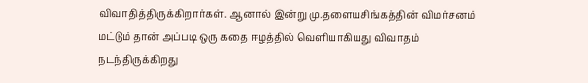விவாதித்திருக்கிறார்கள். ஆனால் இன்று மு.தளையசிங்கத்தின் விமர்சனம் மட்டும் தான் அப்படி ஒரு கதை ஈழத்தில் வெளியாகியது விவாதம் நடந்திருக்கிறது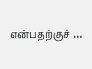என்பதற்குச் …